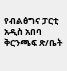የብልፅግና ፓርቲ አዲስ አበባ ቅርንጫፍ ጽ/ቤት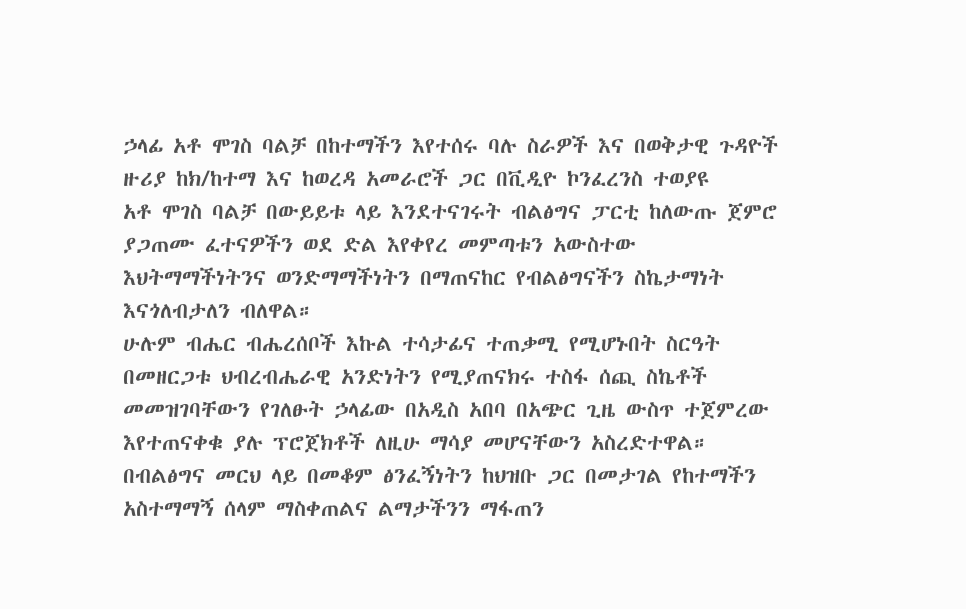ኃላፊ አቶ ሞገስ ባልቻ በከተማችን እየተሰሩ ባሉ ስራዎች እና በወቅታዊ ጉዳዮች ዙሪያ ከክ/ከተማ እና ከወረዳ አመራሮች ጋር በቪዲዮ ኮንፈረንስ ተወያዩ
አቶ ሞገስ ባልቻ በውይይቱ ላይ እንደተናገሩት ብልፅግና ፓርቲ ከለውጡ ጀምሮ ያጋጠሙ ፈተናዎችን ወደ ድል እየቀየረ መምጣቱን አውስተው እህትማማችነትንና ወንድማማችነትን በማጠናከር የብልፅግናችን ስኬታማነት እናጎለብታለን ብለዋል።
ሁሉም ብሔር ብሔረሰቦች እኩል ተሳታፊና ተጠቃሚ የሚሆኑበት ስርዓት በመዘርጋቱ ህብረብሔራዊ አንድነትን የሚያጠናክሩ ተስፋ ሰጪ ስኬቶች መመዝገባቸውን የገለፁት ኃላፊው በአዲስ አበባ በአጭር ጊዜ ውስጥ ተጀምረው እየተጠናቀቁ ያሉ ፕሮጀክቶች ለዚሁ ማሳያ መሆናቸውን አስረድተዋል።
በብልፅግና መርህ ላይ በመቆም ፅንፈኝነትን ከህዝቡ ጋር በመታገል የከተማችን አስተማማኝ ሰላም ማስቀጠልና ልማታችንን ማፋጠን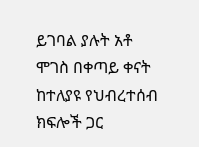ይገባል ያሉት አቶ ሞገስ በቀጣይ ቀናት ከተለያዩ የህብረተሰብ ክፍሎች ጋር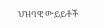ህዝባዊ ውይይቶች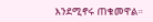እንደሚኖሩ ጠቁመዋል።